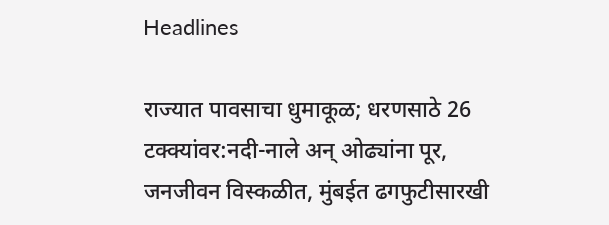Headlines

राज्यात पावसाचा धुमाकूळ; धरणसाठे 26 टक्क्यांवर:नदी-नाले अन् ओढ्यांना पूर, जनजीवन विस्कळीत, मुंबईत ढगफुटीसारखी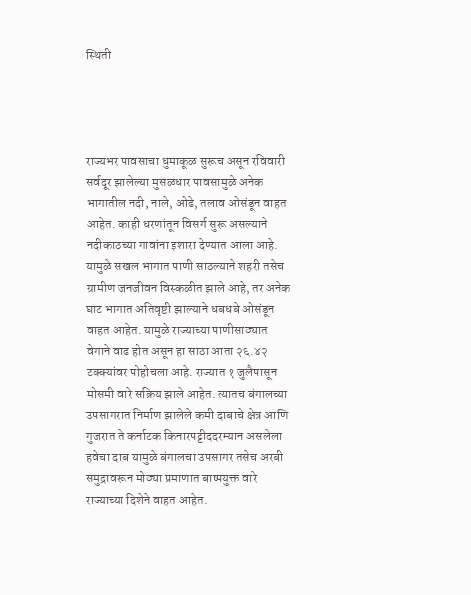स्थिती




राज्यभर पावसाचा धुमाकूळ सुरूच असून रविवारी सर्वदूर झालेल्या मुसळधार पावसामुळे अनेक भागातील नदी, नाले, ओढे, तलाव ओसंडून वाहत आहेत. काही धरणांतून विसर्ग सुरू असल्याने नदीकाठच्या गावांना इशारा देण्यात आला आहे. यामुळे सखल भागात पाणी साठल्याने शहरी तसेच ग्रामीण जनजीवन विस्कळीत झाले आहे, तर अनेक घाट भागात अतिवृष्टी झाल्याने धबधबे ओसंडून वाहत आहेत. यामुळे राज्याच्या पाणीसाठ्यात वेगाने वाढ होत असून हा साठा आता २६.४२ टक्क्यांवर पोहोचला आहे. राज्यात १ जुलैपासून मोसमी वारे सक्रिय झाले आहेत. त्यातच बंगालच्या उपसागरात निर्माण झालेले कमी दाबाचे क्षेत्र आणि गुजरात ते कर्नाटक किनारपट्टीददरम्यान असलेला हवेचा दाब यामुळे बंगालचा उपसागर तसेच अरबी समुद्रावरून मोठ्या प्रमाणात बाष्पयुक्त वारे राज्याच्या दिशेने वाहत आहेत.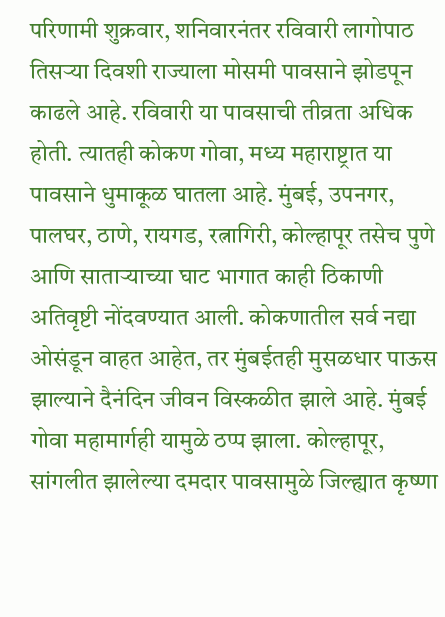परिणामी शुक्रवार, शनिवारनंतर रविवारी लागोपाठ तिसऱ्या दिवशी राज्याला मोसमी पावसाने झोडपून काढले आहे. रविवारी या पावसाची तीव्रता अधिक होती. त्यातही कोकण गोवा, मध्य महाराष्ट्रात या पावसाने धुमाकूळ घातला आहे. मुंबई, उपनगर, पालघर, ठाणे, रायगड, रत्नागिरी, कोल्हापूर तसेच पुणे आणि साताऱ्याच्या घाट भागात काही ठिकाणी अतिवृष्टी नोंदवण्यात आली. कोकणातील सर्व नद्या ओसंडून वाहत आहेत, तर मुंबईतही मुसळधार पाऊस झाल्याने दैनंदिन जीवन विस्कळीत झाले आहे. मुंबई गोवा महामार्गही यामुळे ठप्प झाला. कोल्हापूर, सांगलीत झालेल्या दमदार पावसामुळे जिल्ह्यात कृष्णा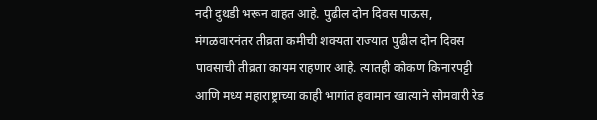नदी दुथडी भरून वाहत आहे. पुढील दोन दिवस पाऊस, मंगळवारनंतर तीव्रता कमीची शक्यता राज्यात पुढील दोन दिवस पावसाची तीव्रता कायम राहणार आहे. त्यातही कोकण किनारपट्टी आणि मध्य महाराष्ट्राच्या काही भागांत हवामान खात्याने सोमवारी रेड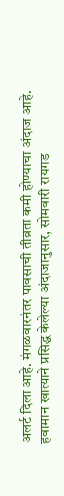अलर्ट दिला आहे. मंगळवारनंतर पावसाची तीव्रता कमी होण्याचा अंदाज आहे. हवामान खात्याने प्रसिद्ध केलेल्या अंदाजानुसार, सोमवारी रायगड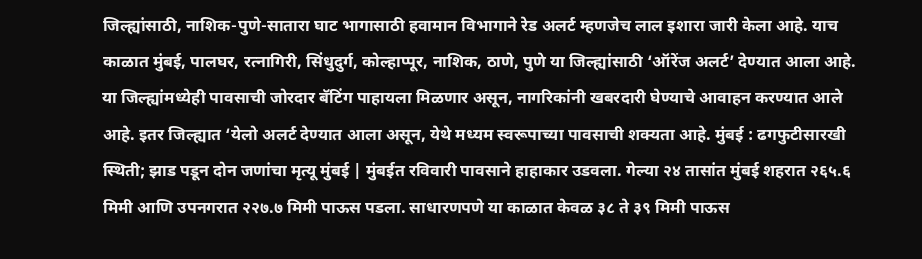जिल्ह्यांसाठी, नाशिक-पुणे-सातारा घाट भागासाठी हवामान विभागाने रेड अलर्ट म्हणजेच लाल इशारा जारी केला आहे. याच काळात मुंबई, पालघर, रत्नागिरी, सिंधुदुर्ग, कोल्हाप्पूर, नाशिक, ठाणे, पुणे या जिल्ह्यांसाठी ‘ऑरेंज अलर्ट’ देण्यात आला आहे. या जिल्ह्यांमध्येही पावसाची जोरदार बॅटिंग पाहायला मिळणार असून, नागरिकांनी खबरदारी घेण्याचे आवाहन करण्यात आले आहे. इतर जिल्ह्यात ‘येलो अलर्ट देण्यात आला असून, येथे मध्यम स्वरूपाच्या पावसाची शक्यता आहे. मुंबई : ढगफुटीसारखी स्थिती; झाड पडून दोन जणांचा मृत्यू मुंबई | मुंबईत रविवारी पावसाने हाहाकार उडवला. गेल्या २४ तासांत मुंबई शहरात २६५.६ मिमी आणि उपनगरात २२७.७ मिमी पाऊस पडला. साधारणपणे या काळात केवळ ३८ ते ३९ मिमी पाऊस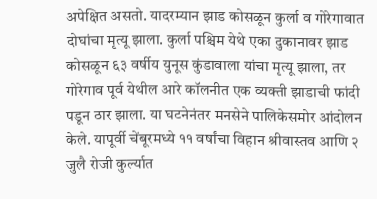अपेक्षित असतो. यादरम्यान झाड कोसळून कुर्ला व गोरेगावात दोघांचा मृत्यू झाला. कुर्ला पश्चिम येथे एका दुकानावर झाड कोसळून ६३ वर्षीय युनूस कुंडावाला यांचा मृत्यू झाला, तर गोरेगाव पूर्व येथील आरे कॉलनीत एक व्यक्ती झाडाची फांदी पडून ठार झाला. या घटनेनंतर मनसेने पालिकेसमोर आंदोलन केले. यापूर्वी चेंबूरमध्ये ११ वर्षांचा विहान श्रीवास्तव आणि २ जुलै रोजी कुर्ल्यात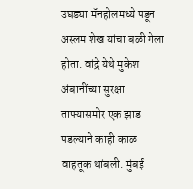उघड्या मॅनहोलमध्ये पडून अस्लम शेख यांचा बळी गेला होता. वांद्रे येथे मुकेश अंबानींच्या सुरक्षा ताफ्यासमोर एक झाड पडल्याने काही काळ वाहतूक थांबली. मुंबई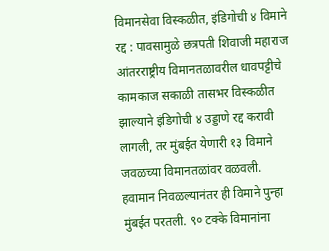विमानसेवा विस्कळीत, इंडिगोची ४ विमाने रद्द : पावसामुळे छत्रपती शिवाजी महाराज आंतरराष्ट्रीय विमानतळावरील धावपट्टीचे कामकाज सकाळी तासभर विस्कळीत झाल्याने इंडिगोची ४ उड्डाणे रद्द करावी लागली, तर मुंबईत येणारी १३ विमाने जवळच्या विमानतळांवर वळवली. हवामान निवळल्यानंतर ही विमाने पुन्हा मुंबईत परतली. ९० टक्के विमानांना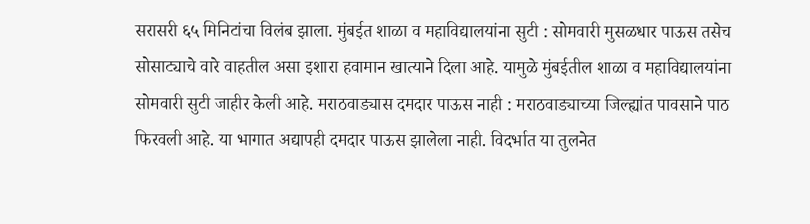सरासरी ६५ मिनिटांचा विलंब झाला. मुंबईत शाळा व महाविद्यालयांना सुटी : सोमवारी मुसळधार पाऊस तसेच सोसाट्याचे वारे वाहतील असा इशारा हवामान खात्याने दिला आहे. यामुळे मुंबईतील शाळा व महाविद्यालयांना सोमवारी सुटी जाहीर केली आहे. मराठवाड्यास दमदार पाऊस नाही : मराठवाड्याच्या जिल्ह्यांत पावसाने पाठ फिरवली आहे. या भागात अद्यापही दमदार पाऊस झालेला नाही. विदर्भात या तुलनेत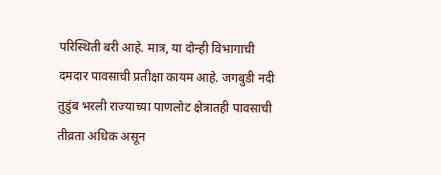परिस्थिती बरी आहे. मात्र, या दोन्ही विभागाची दमदार पावसाची प्रतीक्षा कायम आहे. जगबुडी नदी तुडुंब भरली राज्याच्या पाणलोट क्षेत्रातही पावसाची तीव्रता अधिक असून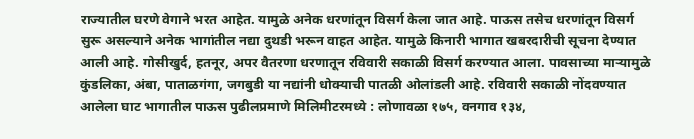राज्यातील घरणे वेगाने भरत आहेत. यामुळे अनेक धरणांतून विसर्ग केला जात आहे. पाऊस तसेच धरणांतून विसर्ग सुरू असल्याने अनेक भागांतील नद्या दुथडी भरून वाहत आहेत. यामुळे किनारी भागात खबरदारीची सूचना देण्यात आली आहे. गोसीखुर्द, हतनूर, अपर वैतरणा धरणातून रविवारी सकाळी विसर्ग करण्यात आला. पावसाच्या माऱ्यामुळे कुंडलिका, अंबा, पाताळगंगा, जगबुडी या नद्यांनी धोक्याची पातळी ओलांडली आहे. रविवारी सकाळी नोंदवण्यात आलेला घाट भागातील पाऊस पुढीलप्रमाणे मिलिमीटरमध्ये : लोणावळा १७५, वनगाव १३४,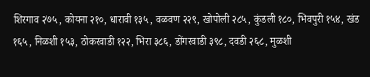शिरगाव २७५, कोयना २१०, धारावी १३५, वळवण २२९, खोपोली २८५, कुंडली १८०, भिवपुरी १५४, खंड १६५, निळशी १५३, ठोकरवाडी १२२, भिरा ३८६, डोंगरवाडी ३९८, दवडी २६८, मुळशी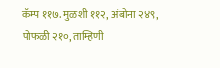कॅम्प ११७. मुळशी ११२, अंबोना २४९, पोफळी २१०, ताम्हिणी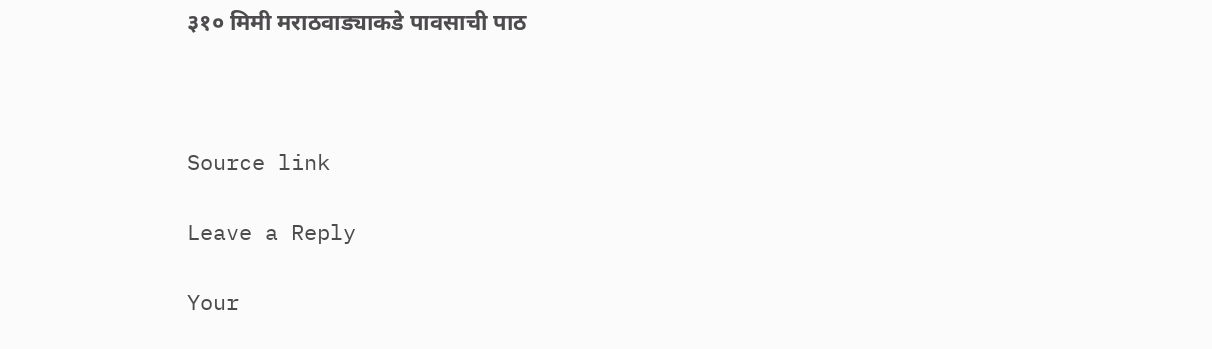३१० मिमी मराठवाड्याकडे पावसाची पाठ



Source link

Leave a Reply

Your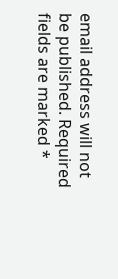email address will not be published. Required fields are marked *